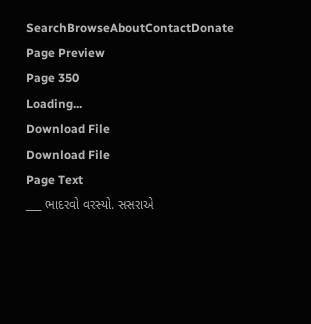SearchBrowseAboutContactDonate
Page Preview
Page 350
Loading...
Download File
Download File
Page Text
___ ભાદરવો વરસ્યો. સસરાએ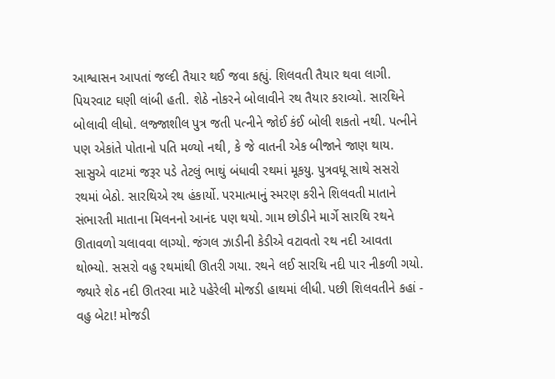આશ્વાસન આપતાં જલ્દી તૈયાર થઈ જવા કહ્યું. શિલવતી તૈયાર થવા લાગી. પિયરવાટ ઘણી લાંબી હતી. શેઠે નોકરને બોલાવીને રથ તૈયાર કરાવ્યો. સારથિને બોલાવી લીધો. લજ્જાશીલ પુત્ર જતી પત્નીને જોઈ કંઈ બોલી શકતો નથી. પત્નીને પણ એકાંતે પોતાનો પતિ મળ્યો નથી, કે જે વાતની એક બીજાને જાણ થાય. સાસુએ વાટમાં જરૂર પડે તેટલું ભાથું બંધાવી રથમાં મૂકયુ. પુત્રવધૂ સાથે સસરો રથમાં બેઠો. સારથિએ રથ હંકાર્યો. પરમાત્માનું સ્મરણ કરીને શિલવતી માતાને સંભારતી માતાના મિલનનો આનંદ પણ થયો. ગામ છોડીને માર્ગે સારથિ રથને ઊતાવળો ચલાવવા લાગ્યો. જંગલ ઝાડીની કેડીએ વટાવતો રથ નદી આવતા થોભ્યો. સસરો વહુ રથમાંથી ઊતરી ગયા. રથને લઈ સારથિ નદી પાર નીકળી ગયો. જ્યારે શેઠ નદી ઊતરવા માટે પહેરેલી મોજડી હાથમાં લીધી. પછી શિલવતીને કહાં - વહુ બેટા! મોજડી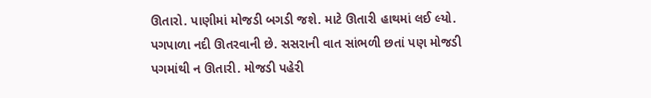ઊતારો. પાણીમાં મોજડી બગડી જશે. માટે ઊતારી હાથમાં લઈ લ્યો. પગપાળા નદી ઊતરવાની છે. સસરાની વાત સાંભળી છતાં પણ મોજડી પગમાંથી ન ઊતારી. મોજડી પહેરી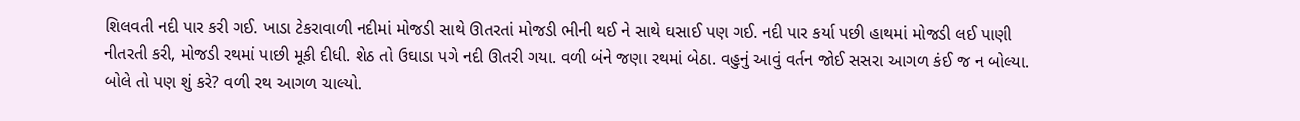શિલવતી નદી પાર કરી ગઈ. ખાડા ટેકરાવાળી નદીમાં મોજડી સાથે ઊતરતાં મોજડી ભીની થઈ ને સાથે ઘસાઈ પણ ગઈ. નદી પાર કર્યા પછી હાથમાં મોજડી લઈ પાણી નીતરતી કરી, મોજડી રથમાં પાછી મૂકી દીધી. શેઠ તો ઉઘાડા પગે નદી ઊતરી ગયા. વળી બંને જણા રથમાં બેઠા. વહુનું આવું વર્તન જોઈ સસરા આગળ કંઈ જ ન બોલ્યા. બોલે તો પણ શું કરે? વળી રથ આગળ ચાલ્યો.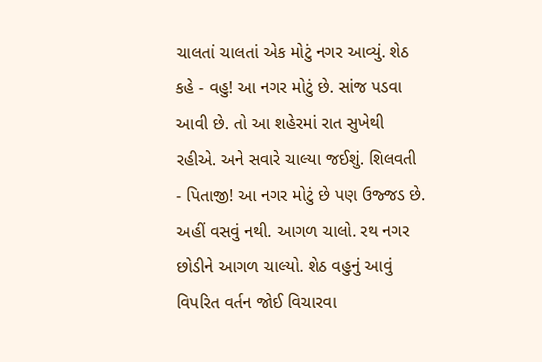ચાલતાં ચાલતાં એક મોટું નગર આવ્યું. શેઠ કહે - વહુ! આ નગર મોટું છે. સાંજ પડવા આવી છે. તો આ શહેરમાં રાત સુખેથી રહીએ. અને સવારે ચાલ્યા જઈશું. શિલવતી - પિતાજી! આ નગર મોટું છે પણ ઉજ્જડ છે. અહીં વસવું નથી. આગળ ચાલો. રથ નગર છોડીને આગળ ચાલ્યો. શેઠ વહુનું આવું વિપરિત વર્તન જોઈ વિચારવા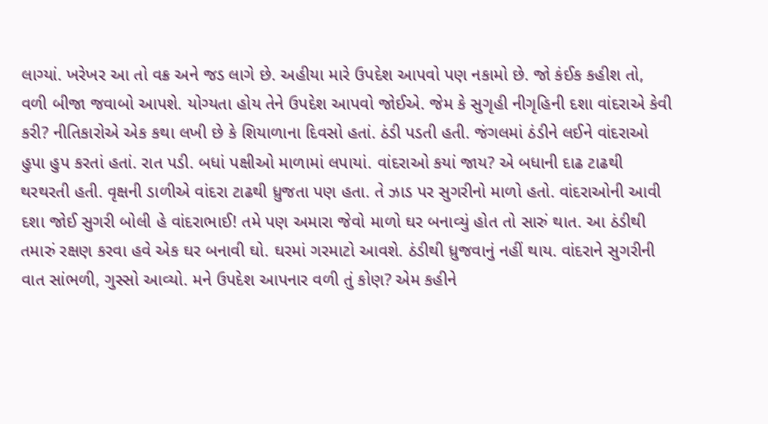લાગ્યાં. ખરેખર આ તો વક્ર અને જડ લાગે છે. અહીયા મારે ઉપદેશ આપવો પણ નકામો છે. જો કંઈક કહીશ તો, વળી બીજા જવાબો આપશે. યોગ્યતા હોય તેને ઉપદેશ આપવો જોઈએ. જેમ કે સુગૃહી નીગૃહિની દશા વાંદરાએ કેવી કરી? નીતિકારોએ એક કથા લખી છે કે શિયાળાના દિવસો હતાં. ઠંડી પડતી હતી. જંગલમાં ઠંડીને લઈને વાંદરાઓ હુપા હુપ કરતાં હતાં. રાત પડી. બધાં પક્ષીઓ માળામાં લપાયાં. વાંદરાઓ કયાં જાય? એ બધાની દાઢ ટાઢથી થરથરતી હતી. વૃક્ષની ડાળીએ વાંદરા ટાઢથી ધ્રુજતા પણ હતા. તે ઝાડ પર સુગરીનો માળો હતો. વાંદરાઓની આવી દશા જોઈ સુગરી બોલી હે વાંદરાભાઈ! તમે પણ અમારા જેવો માળો ઘર બનાવ્યું હોત તો સારું થાત. આ ઠંડીથી તમારું રક્ષણ કરવા હવે એક ઘર બનાવી ઘો. ઘરમાં ગરમાટો આવશે. ઠંડીથી ધ્રુજવાનું નહીં થાય. વાંદરાને સુગરીની વાત સાંભળી, ગુસ્સો આવ્યો. મને ઉપદેશ આપનાર વળી તું કોણ? એમ કહીને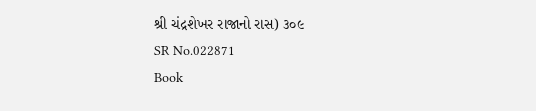શ્રી ચંદ્રશેખર રાજાનો રાસ) ૩૦૯
SR No.022871
Book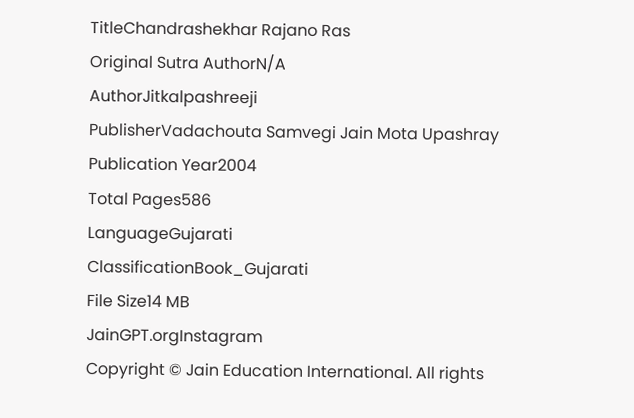TitleChandrashekhar Rajano Ras
Original Sutra AuthorN/A
AuthorJitkalpashreeji
PublisherVadachouta Samvegi Jain Mota Upashray
Publication Year2004
Total Pages586
LanguageGujarati
ClassificationBook_Gujarati
File Size14 MB
JainGPT.orgInstagram
Copyright © Jain Education International. All rights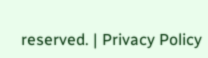reserved. | Privacy Policy